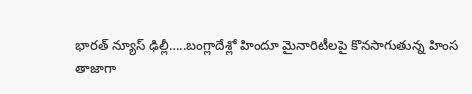భారత్ న్యూస్ ఢిల్లీ…..బంగ్లాదేశ్లో హిందూ మైనారిటీలపై కొనసాగుతున్న హింస
తాజాగా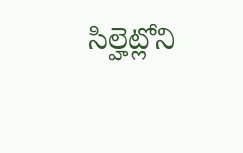సిల్హెట్లోని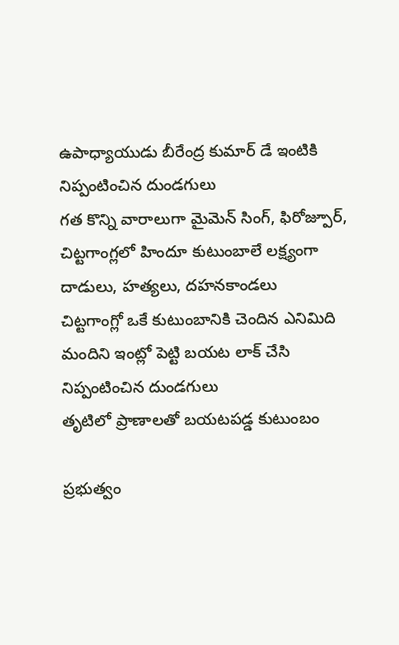ఉపాధ్యాయుడు బీరేంద్ర కుమార్ డే ఇంటికి నిప్పంటించిన దుండగులు
గత కొన్ని వారాలుగా మైమెన్ సింగ్, ఫిరోజ్పూర్, చిట్టగాంగ్లలో హిందూ కుటుంబాలే లక్ష్యంగా దాడులు, హత్యలు, దహనకాండలు
చిట్టగాంగ్లో ఒకే కుటుంబానికి చెందిన ఎనిమిది మందిని ఇంట్లో పెట్టి బయట లాక్ చేసి నిప్పంటించిన దుండగులు
తృటిలో ప్రాణాలతో బయటపడ్డ కుటుంబం

ప్రభుత్వం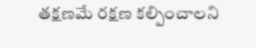తక్షణమే రక్షణ కల్పించాలని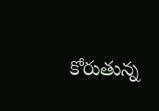కోరుతున్న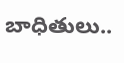బాధితులు..